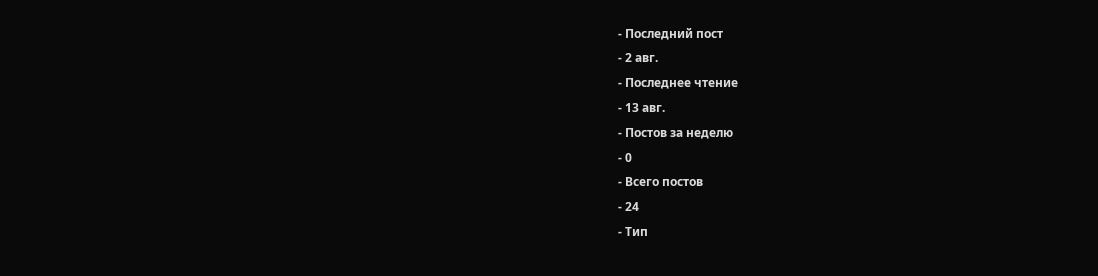- Последний пост
- 2 авг.
- Последнее чтение
- 13 авг.
- Постов за неделю
- 0
- Всего постов
- 24
- Тип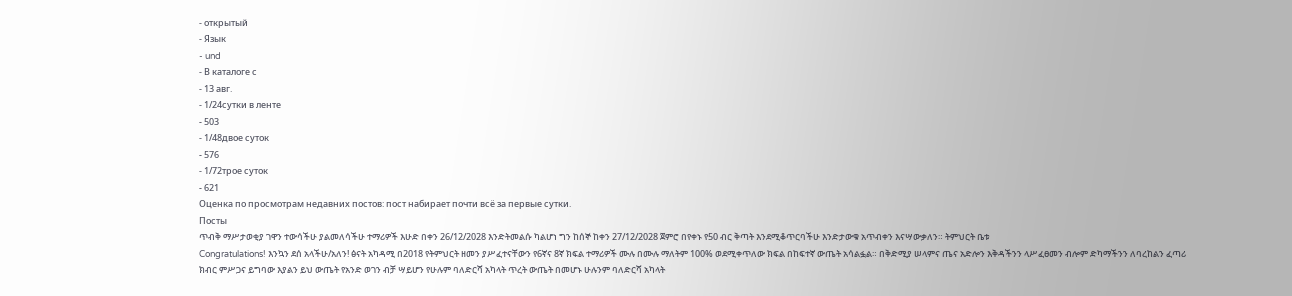- открытый
- Язык
- und
- В каталоге с
- 13 авг.
- 1/24сутки в ленте
- 503
- 1/48двое суток
- 576
- 1/72трое суток
- 621
Оценка по просмотрам недавних постов: пост набирает почти всё за первые сутки.
Посты
ጥብቅ ማሥታወቂያ ገዋን ተውሳችሁ ያልመለሳችሁ ተማሪዎች እሁድ በቀን 26/12/2028 እንድትመልሱ ካልሆነ ግን ከሰኞ ከቀን 27/12/2028 ጀምሮ በየቀኑ የ50 ብር ቅጣት እንደሚቆጥርባችሁ እንድታውቁ አጥብቀን እናሣውቃለን። ትምህርት ቤቱ
Congratulations! እንኳን ደሰ አላችሁ/አለን! ፅናት አካዳሚ በ2018 የትምህርት ዘመን ያሥፈተናቸውን የ6ኛና 8ኛ ክፍል ተማሪዎች ሙሉ በሙሉ ማለትም 100% ወደሚቀጥለው ክፍል በከፍተኛ ውጤት አሳልፏል። በቅድሚያ ሠላምና ጤና አድሎን እቅዳችንን ላሥፈፀመን ብሎም ድካማችንን ለባረከልን ፈጣሪ ክብር ምሥጋና ይግባው እያልን ይህ ውጤት የአንድ ወገን ብቻ ሣይሆን የሁሉም ባለድርሻ አካላት ጥረት ውጤት በመሆኑ ሁሉንም ባለድርሻ አካላት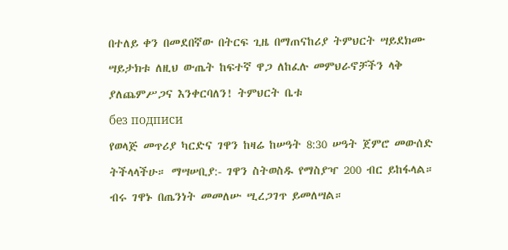በተለይ ቀን በመደበኛው በትርፍ ጊዜ በማጠናከሪያ ትምህርት ሣይደክሙ ሣይታክቱ ለዚህ ውጤት ከፍተኛ ዋጋ ለከፈሉ መምህራኖቻችን ላቅ ያለጨምሥጋና እንቀርባለን! ትምህርት ቤቱ
без подписи
የወላጅ መጥሪያ ካርድና ገዋን ከዛሬ ከሠዓት 8:30 ሠዓት ጀምሮ መውሰድ ትችላላችሁ። ማሣሠቢያ:- ገዋን ስትወስዱ የማስያዣ 200 ብር ይከፋላል። ብሩ ገዋኑ በጤንነት መመለሡ ሢረጋገጥ ይመለሣል።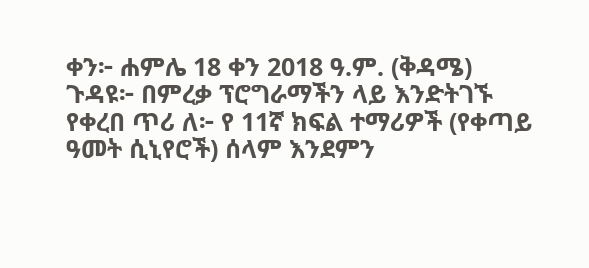ቀን፦ ሐምሌ 18 ቀን 2018 ዓ.ም. (ቅዳሜ) ጉዳዩ፦ በምረቃ ፕሮግራማችን ላይ እንድትገኙ የቀረበ ጥሪ ለ፦ የ 11ኛ ክፍል ተማሪዎች (የቀጣይ ዓመት ሲኒየሮች) ሰላም እንደምን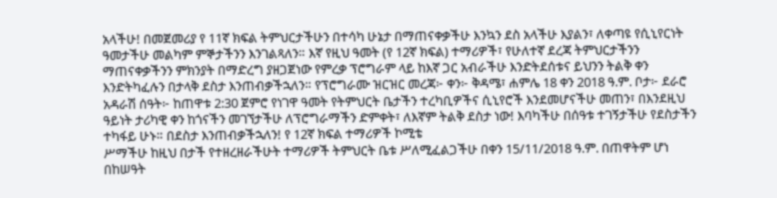አላችሁ! በመጀመሪያ የ 11ኛ ክፍል ትምህርታችሁን በተሳካ ሁኔታ በማጠናቀቃችሁ እንኳን ደስ አላችሁ እያልን፣ ለቀጣዩ የሲኒየርነት ዓመታችሁ መልካም ምኞታችንን እንገልጻለን። እኛ የዚህ ዓመት (የ 12ኛ ክፍል) ተማሪዎች፣ የሁለተኛ ደረጃ ትምህርታችንን ማጠናቀቃችንን ምክንያት በማድረግ ያዘጋጀነው የምረቃ ፕሮግራም ላይ ከእኛ ጋር አብራችሁ እንድትደሰቱና ይህንን ትልቅ ቀን እንድትካፈሉን በታላቅ ደስታ እንጠብቃችኋለን። የፕሮግራሙ ዝርዝር መረጃ፦ ቀን፦ ቅዳሜ፣ ሐምሌ 18 ቀን 2018 ዓ.ም. ቦታ፦ ደራሮ አዳራሽ ሰዓት፦ ከጠዋቱ 2:30 ጀምሮ የነገዋ ዓመት የትምህርት ቤታችን ተረካቢዎችና ሲኒየሮች እንደመሆናችሁ መጠን፣ በእንደዚህ ዓይነት ታሪካዊ ቀን ከጎናችን መገኘታችሁ ለፕሮግራማችን ድምቀት፣ ለእኛም ትልቅ ደስታ ነው! እባካችሁ በሰዓቱ ተገኝታችሁ የደስታችን ተካፋይ ሁኑ። በደስታ እንጠብቃችኋለን! የ 12ኛ ክፍል ተማሪዎች ኮሚቴ
ሥማችሁ ከዚህ በታች የተዘረዘራችሁት ተማሪዎች ትምህርት ቤቱ ሥለሚፈልጋችሁ በቀን 15/11/2018 ዓ.ም. በጠዋትም ሆነ በከሠዓት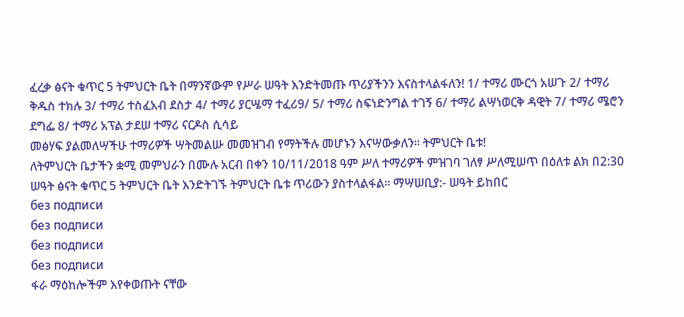ፈረቃ ፅናት ቁጥር 5 ትምህርት ቤት በማንኛውም የሥራ ሠዓት እንድትመጡ ጥሪያችንን እናስተላልፋለን! 1/ ተማሪ ሙርጎ አሠጉ 2/ ተማሪ ቅዱስ ተክሉ 3/ ተማሪ ተስፈአብ ደስታ 4/ ተማሪ ያርሤማ ተፈሪ9/ 5/ ተማሪ ስፍነድንግል ተገኝ 6/ ተማሪ ልሣነወርቅ ዳዊት 7/ ተማሪ ሜሮን ደግፌ 8/ ተማሪ አፕል ታደሠ ተማሪ ናርዶስ ሲሳይ
መፅሃፍ ያልመለሣችሁ ተማሪዎች ሣትመልሡ መመዝገብ የማትችሉ መሆኑን እናሣውቃለን። ትምህርት ቤቱ!
ለትምህርት ቤታችን ቋሚ መምህራን በሙሉ አርብ በቀን 10/11/2018 ዓም ሥለ ተማሪዎች ምዝገባ ገለፃ ሥለሚሠጥ በዕለቱ ልክ በ2:30 ሠዓት ፅናት ቁጥር 5 ትምህርት ቤት እንድትገኙ ትምህርት ቤቱ ጥሪውን ያስተላልፋል። ማሣሠቢያ:- ሠዓት ይከበር
без подписи
без подписи
без подписи
без подписи
ፋራ ማዕከሎችም እየቀወጡት ናቸው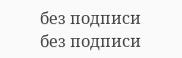без подписи
без подписи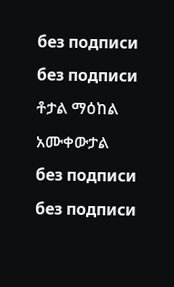без подписи
без подписи
ቶታል ማዕከል አሙቀውታል
без подписи
без подписи